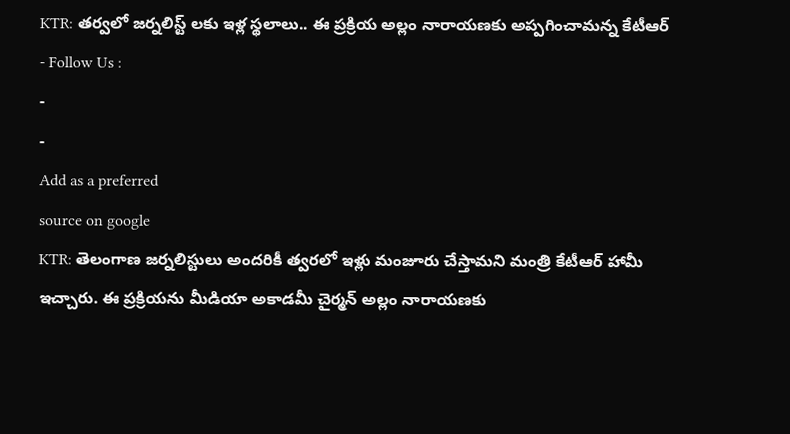KTR: తర్వలో జర్నలిస్ట్ లకు ఇళ్ల స్థలాలు.. ఈ ప్రక్రియ అల్లం నారాయణకు అప్పగించామన్న కేటీఆర్
- Follow Us :
-
-
Add as a preferred
source on google
KTR: తెలంగాణ జర్నలిస్టులు అందరికీ త్వరలో ఇళ్లు మంజూరు చేస్తామని మంత్రి కేటీఆర్ హామీ ఇచ్చారు. ఈ ప్రక్రియను మీడియా అకాడమీ చైర్మన్ అల్లం నారాయణకు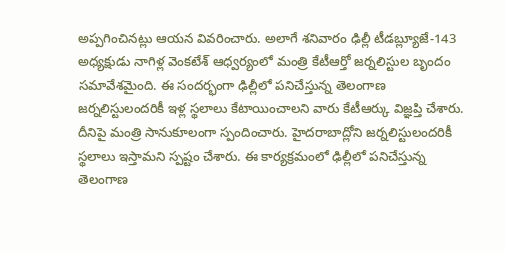అప్పగించినట్లు ఆయన వివరించారు. అలాగే శనివారం ఢిల్లీ టీడబ్ల్యూజే-143 అధ్యక్షుడు నాగిళ్ల వెంకటేశ్ ఆధ్వర్యంలో మంత్రి కేటీఆర్తో జర్నలిస్టుల బృందం సమావేశమైంది. ఈ సందర్భంగా ఢిల్లీలో పనిచేస్తున్న తెలంగాణ జర్నలిస్టులందరికీ ఇళ్ల స్థలాలు కేటాయించాలని వారు కేటీఆర్కు విజ్ఞప్తి చేశారు. దీనిపై మంత్రి సానుకూలంగా స్పందించారు. హైదరాబాద్లోని జర్నలిస్టులందరికీ స్థలాలు ఇస్తామని స్పష్టం చేశారు. ఈ కార్యక్రమంలో ఢిల్లీలో పనిచేస్తున్న తెలంగాణ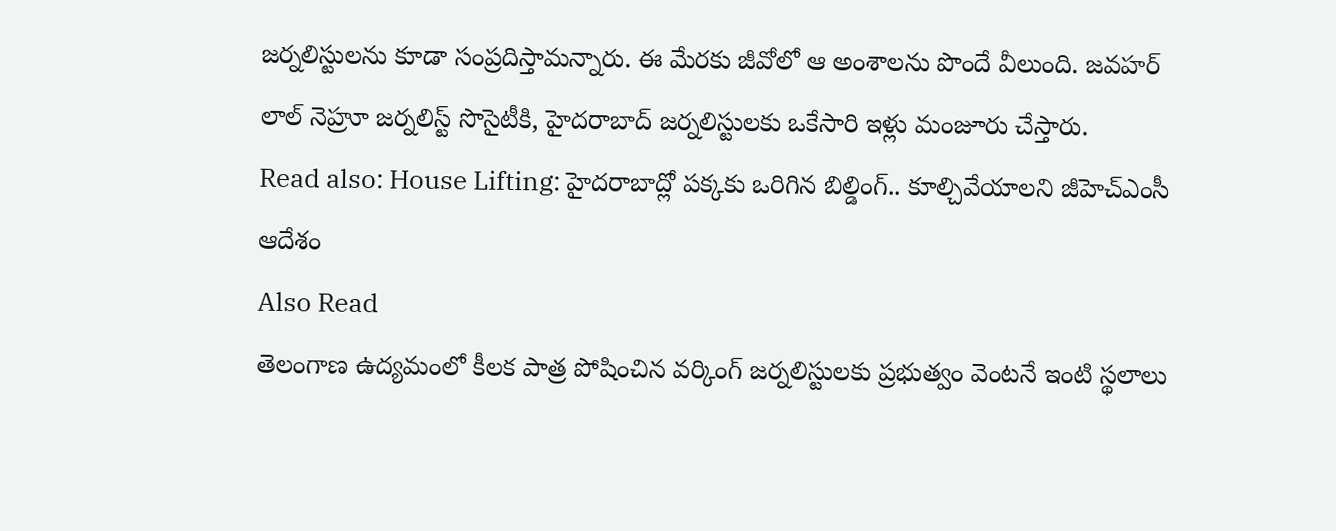జర్నలిస్టులను కూడా సంప్రదిస్తామన్నారు. ఈ మేరకు జీవోలో ఆ అంశాలను పొందే వీలుంది. జవహర్ లాల్ నెహ్రూ జర్నలిస్ట్ సొసైటీకి, హైదరాబాద్ జర్నలిస్టులకు ఒకేసారి ఇళ్లు మంజూరు చేస్తారు.
Read also: House Lifting: హైదరాబాద్లో పక్కకు ఒరిగిన బిల్డింగ్.. కూల్చివేయాలని జీహెచ్ఎంసీ ఆదేశం
Also Read
తెలంగాణ ఉద్యమంలో కీలక పాత్ర పోషించిన వర్కింగ్ జర్నలిస్టులకు ప్రభుత్వం వెంటనే ఇంటి స్థలాలు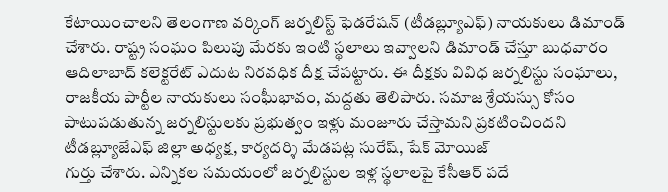కేటాయించాలని తెలంగాణ వర్కింగ్ జర్నలిస్ట్ ఫెడరేషన్ (టీడబ్ల్యూఎఫ్) నాయకులు డిమాండ్ చేశారు. రాష్ట్ర సంఘం పిలుపు మేరకు ఇంటి స్థలాలు ఇవ్వాలని డిమాండ్ చేస్తూ బుధవారం ఆదిలాబాద్ కలెక్టరేట్ ఎదుట నిరవధిక దీక్ష చేపట్టారు. ఈ దీక్షకు వివిధ జర్నలిస్టు సంఘాలు, రాజకీయ పార్టీల నాయకులు సంఘీభావం, మద్దతు తెలిపారు. సమాజ శ్రేయస్సు కోసం పాటుపడుతున్న జర్నలిస్టులకు ప్రభుత్వం ఇళ్లు మంజూరు చేస్తామని ప్రకటించిందని టీడబ్ల్యూజేఎఫ్ జిల్లా అధ్యక్ష, కార్యదర్శి మేడపట్ల సురేష్, షేక్ మోయిజ్
గుర్తు చేశారు. ఎన్నికల సమయంలో జర్నలిస్టుల ఇళ్ల స్థలాలపై కేసీఆర్ పదే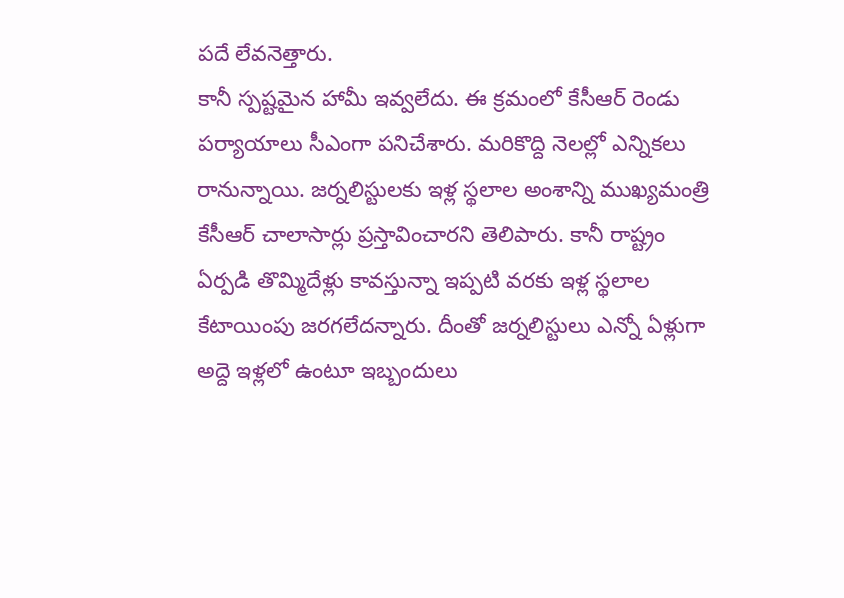పదే లేవనెత్తారు.
కానీ స్పష్టమైన హామీ ఇవ్వలేదు. ఈ క్రమంలో కేసీఆర్ రెండు పర్యాయాలు సీఎంగా పనిచేశారు. మరికొద్ది నెలల్లో ఎన్నికలు రానున్నాయి. జర్నలిస్టులకు ఇళ్ల స్థలాల అంశాన్ని ముఖ్యమంత్రి కేసీఆర్ చాలాసార్లు ప్రస్తావించారని తెలిపారు. కానీ రాష్ట్రం ఏర్పడి తొమ్మిదేళ్లు కావస్తున్నా ఇప్పటి వరకు ఇళ్ల స్థలాల కేటాయింపు జరగలేదన్నారు. దీంతో జర్నలిస్టులు ఎన్నో ఏళ్లుగా అద్దె ఇళ్లలో ఉంటూ ఇబ్బందులు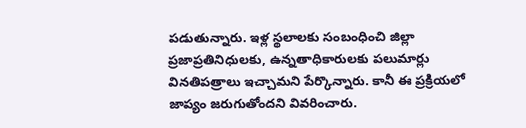పడుతున్నారు. ఇళ్ల స్థలాలకు సంబంధించి జిల్లా ప్రజాప్రతినిధులకు, ఉన్నతాధికారులకు పలుమార్లు వినతిపత్రాలు ఇచ్చామని పేర్కొన్నారు. కానీ ఈ ప్రక్రియలో జాప్యం జరుగుతోందని వివరించారు.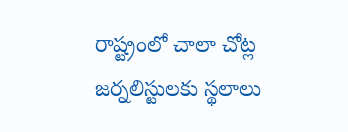రాష్ట్రంలో చాలా చోట్ల జర్నలిస్టులకు స్థలాలు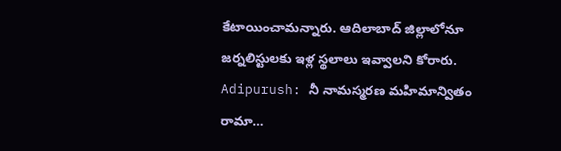కేటాయించామన్నారు. ఆదిలాబాద్ జిల్లాలోనూ జర్నలిస్టులకు ఇళ్ల స్థలాలు ఇవ్వాలని కోరారు.
Adipurush: నీ నామస్మరణ మహిమాన్వితం రామా…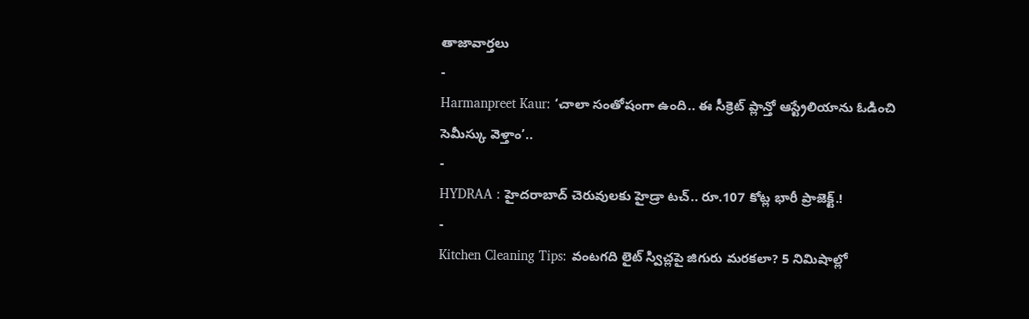తాజావార్తలు
-
Harmanpreet Kaur: ‘చాలా సంతోషంగా ఉంది.. ఈ సీక్రెట్ ప్లాన్తో ఆస్ట్రేలియాను ఓడించి సెమీస్కు వెళ్తాం’..
-
HYDRAA : హైదరాబాద్ చెరువులకు హైడ్రా టచ్.. రూ.107 కోట్ల భారీ ప్రాజెక్ట్.!
-
Kitchen Cleaning Tips: వంటగది లైట్ స్విచ్లపై జిగురు మరకలా? 5 నిమిషాల్లో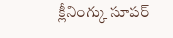క్లీనింగ్కు సూపర్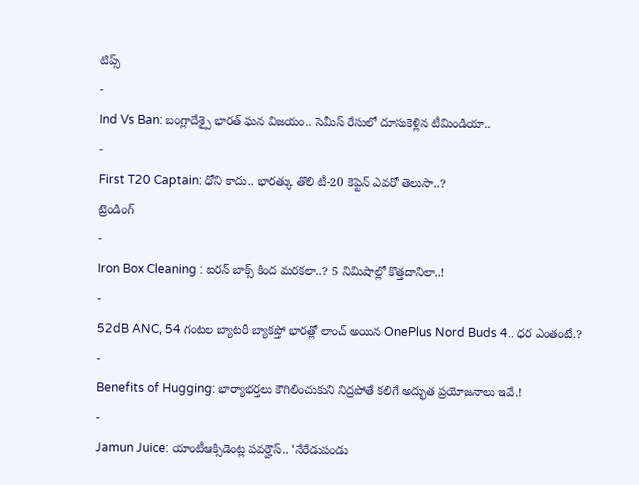టిప్స్
-
Ind Vs Ban: బంగ్లాదేశ్పై భారత్ ఘన విజయం.. సెమీస్ రేసులో దూసుకెళ్లిన టీమిండియా..
-
First T20 Captain: ధోని కాదు.. భారత్కు తొలి టీ-20 కెప్టెన్ ఎవరో తెలుసా..?
ట్రెండింగ్
-
Iron Box Cleaning : ఐరన్ బాక్స్ కింద మరకలా..? 5 నిమిషాల్లో కొత్తదానిలా..!
-
52dB ANC, 54 గంటల బ్యాటరీ బ్యాకప్తో భారత్లో లాంచ్ అయిన OnePlus Nord Buds 4.. ధర ఎంతంటే.?
-
Benefits of Hugging: భార్యాభర్తలు కౌగిలించుకుని నిద్రపోతే కలిగే అద్భుత ప్రయోజనాలు ఇవే.!
-
Jamun Juice: యాంటీఆక్సిడెంట్ల పవర్హౌస్.. ‘నేరేడుపండు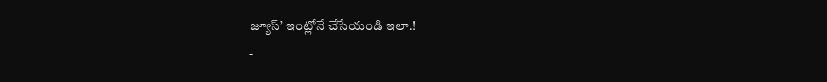జ్యూస్’ ఇంట్లోనే చేసేయండి ఇలా.!
-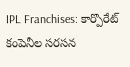IPL Franchises: కార్పొరేట్ కంపెనీల సరసన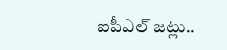ఐపీఎల్ జట్లు..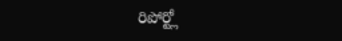రిపోర్ట్లో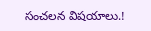సంచలన విషయాలు.!